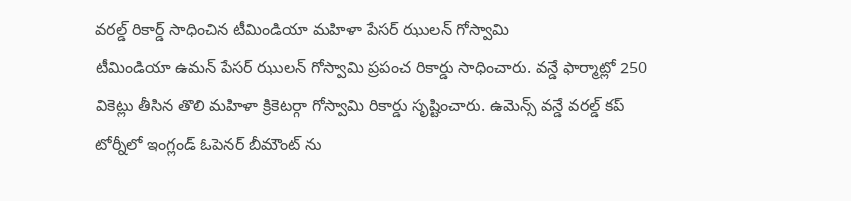వరల్డ్ రికార్డ్ సాధించిన టీమిండియా మహిళా పేసర్ ఝులన్ గోస్వామి
టీమిండియా ఉమన్ పేసర్ ఝులన్ గోస్వామి ప్రపంచ రికార్డు సాధించారు. వన్డే ఫార్మాట్లో 250 వికెట్లు తీసిన తొలి మహిళా క్రికెటర్గా గోస్వామి రికార్డు సృష్టించారు. ఉమెన్స్ వన్డే వరల్డ్ కప్ టోర్నీలో ఇంగ్లండ్ ఓపెనర్ బీమౌంట్ ను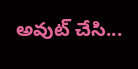అవుట్ చేసి...